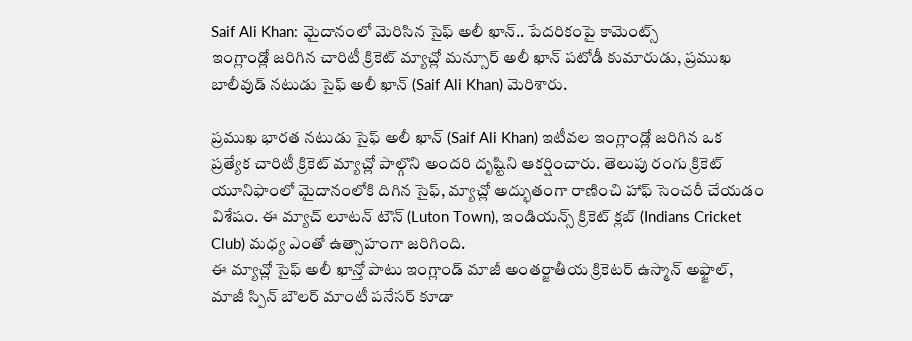Saif Ali Khan: మైదానంలో మెరిసిన సైఫ్ అలీ ఖాన్.. పేదరికంపై కామెంట్స్
ఇంగ్లాండ్లో జరిగిన చారిటీ క్రికెట్ మ్యాచ్లో మన్సూర్ అలీ ఖాన్ పటోడీ కుమారుడు, ప్రముఖ బాలీవుడ్ నటుడు సైఫ్ అలీ ఖాన్ (Saif Ali Khan) మెరిశారు.

ప్రముఖ భారత నటుడు సైఫ్ అలీ ఖాన్ (Saif Ali Khan) ఇటీవల ఇంగ్లాండ్లో జరిగిన ఒక ప్రత్యేక చారిటీ క్రికెట్ మ్యాచ్లో పాల్గొని అందరి దృష్టిని ఆకర్షించారు. తెలుపు రంగు క్రికెట్ యూనిఫాంలో మైదానంలోకి దిగిన సైఫ్, మ్యాచ్లో అద్భుతంగా రాణించి హాఫ్ సెంచరీ చేయడం విశేషం. ఈ మ్యాచ్ లూటన్ టౌన్ (Luton Town), ఇండియన్స్ క్రికెట్ క్లబ్ (Indians Cricket Club) మధ్య ఎంతో ఉత్సాహంగా జరిగింది.
ఈ మ్యాచ్లో సైఫ్ అలీ ఖాన్తో పాటు ఇంగ్లాండ్ మాజీ అంతర్జాతీయ క్రికెటర్ ఉస్మాన్ అఫ్జాల్, మాజీ స్పిన్ బౌలర్ మాంటీ పనేసర్ కూడా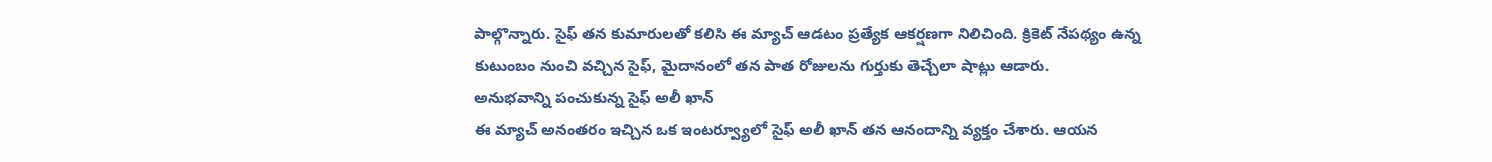పాల్గొన్నారు. సైఫ్ తన కుమారులతో కలిసి ఈ మ్యాచ్ ఆడటం ప్రత్యేక ఆకర్షణగా నిలిచింది. క్రికెట్ నేపథ్యం ఉన్న కుటుంబం నుంచి వచ్చిన సైఫ్, మైదానంలో తన పాత రోజులను గుర్తుకు తెచ్చేలా షాట్లు ఆడారు.
అనుభవాన్ని పంచుకున్న సైఫ్ అలీ ఖాన్
ఈ మ్యాచ్ అనంతరం ఇచ్చిన ఒక ఇంటర్వ్యూలో సైఫ్ అలీ ఖాన్ తన ఆనందాన్ని వ్యక్తం చేశారు. ఆయన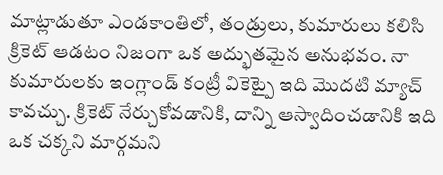మాట్లాడుతూ ఎండకాంతిలో, తండ్రులు, కుమారులు కలిసి క్రికెట్ ఆడటం నిజంగా ఒక అద్భుతమైన అనుభవం. నా కుమారులకు ఇంగ్లాండ్ కంట్రీ వికెట్పై ఇది మొదటి మ్యాచ్ కావచ్చు. క్రికెట్ నేర్చుకోవడానికి, దాన్ని ఆస్వాదించడానికి ఇది ఒక చక్కని మార్గమని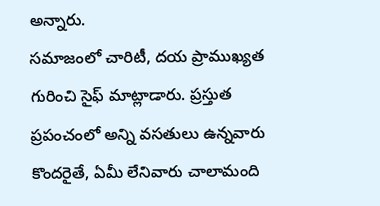అన్నారు.
సమాజంలో చారిటీ, దయ ప్రాముఖ్యత గురించి సైఫ్ మాట్లాడారు. ప్రస్తుత ప్రపంచంలో అన్ని వసతులు ఉన్నవారు కొందరైతే, ఏమీ లేనివారు చాలామంది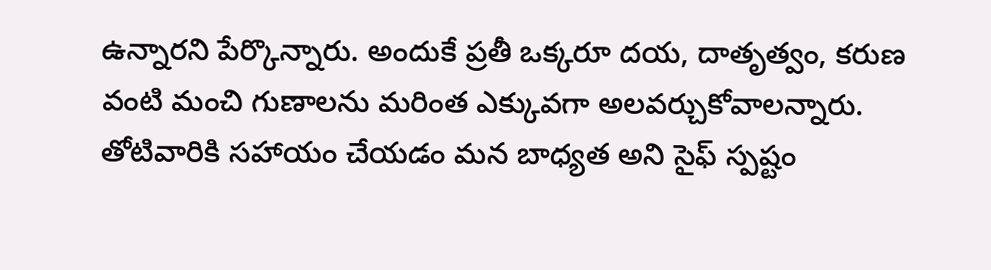ఉన్నారని పేర్కొన్నారు. అందుకే ప్రతీ ఒక్కరూ దయ, దాతృత్వం, కరుణ వంటి మంచి గుణాలను మరింత ఎక్కువగా అలవర్చుకోవాలన్నారు. తోటివారికి సహాయం చేయడం మన బాధ్యత అని సైఫ్ స్పష్టం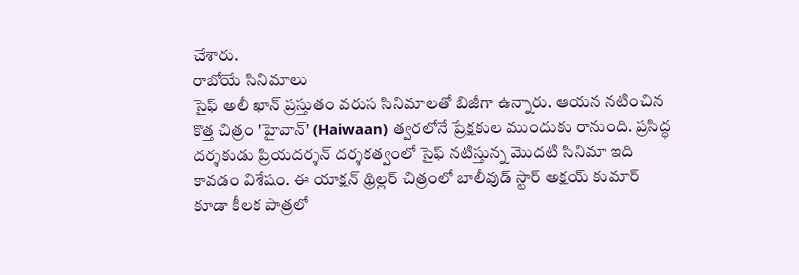చేశారు.
రాబోయే సినిమాలు
సైఫ్ అలీ ఖాన్ ప్రస్తుతం వరుస సినిమాలతో బిజీగా ఉన్నారు. ఆయన నటించిన కొత్త చిత్రం 'హైవాన్' (Haiwaan) త్వరలోనే ప్రేక్షకుల ముందుకు రానుంది. ప్రసిద్ధ దర్శకుడు ప్రియదర్శన్ దర్శకత్వంలో సైఫ్ నటిస్తున్న మొదటి సినిమా ఇది కావడం విశేషం. ఈ యాక్షన్ థ్రిల్లర్ చిత్రంలో బాలీవుడ్ స్టార్ అక్షయ్ కుమార్ కూడా కీలక పాత్రలో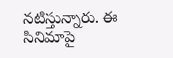నటిస్తున్నారు. ఈ సినిమాపై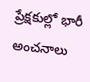ప్రేక్షకుల్లో భారీ అంచనాలు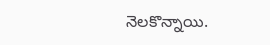నెలకొన్నాయి.